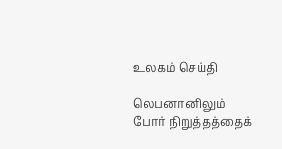உலகம் செய்தி

லெபனானிலும் போர் நிறுத்தத்தைக்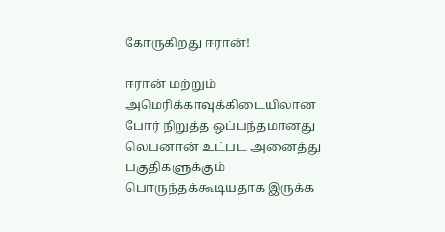கோருகிறது ஈரான்!

ஈரான் மற்றும் அமெரிக்காவுக்கிடையிலான போர் நிறுத்த ஒப்பந்தமானது லெபனான் உட்பட அனைத்து பகுதிகளுக்கும் பொருந்தக்கூடியதாக இருக்க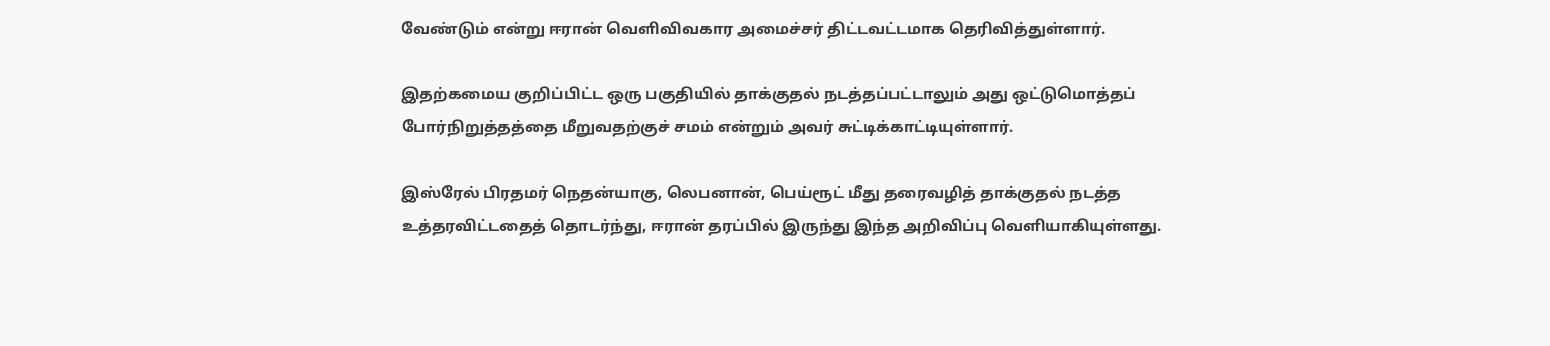வேண்டும் என்று ஈரான் வெளிவிவகார அமைச்சர் திட்டவட்டமாக தெரிவித்துள்ளார்.

இதற்கமைய குறிப்பிட்ட ஒரு பகுதியில் தாக்குதல் நடத்தப்பட்டாலும் அது ஒட்டுமொத்தப் போர்நிறுத்தத்தை மீறுவதற்குச் சமம் என்றும் அவர் சுட்டிக்காட்டியுள்ளார்.

இஸ்ரேல் பிரதமர் நெதன்யாகு, லெபனான், பெய்ரூட் மீது தரைவழித் தாக்குதல் நடத்த உத்தரவிட்டதைத் தொடர்ந்து, ஈரான் தரப்பில் இருந்து இந்த அறிவிப்பு வெளியாகியுள்ளது.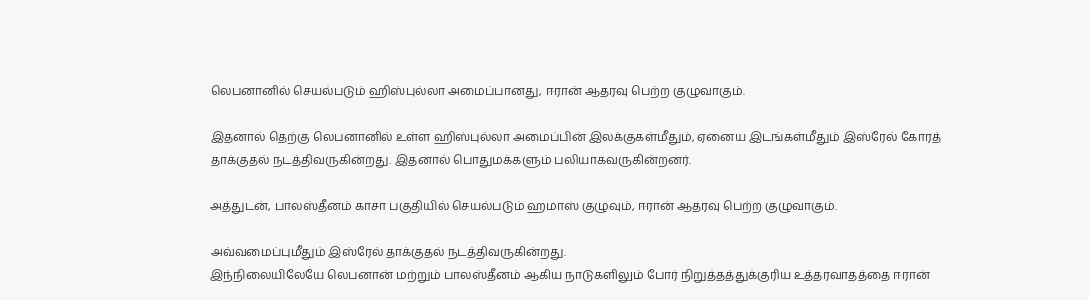லெபனானில் செயல்படும் ஹிஸ்புல்லா அமைப்பானது, ஈரான் ஆதரவு பெற்ற குழுவாகும்.

இதனால் தெற்கு லெபனானில் உள்ள ஹிஸ்புல்லா அமைப்பின் இலக்குகள்மீதும், ஏனைய இடங்கள்மீதும் இஸ்ரேல் கோரத் தாக்குதல் நடத்திவருகின்றது. இதனால் பொதுமக்களும் பலியாகவருகின்றனர்.

அத்துடன், பாலஸ்தீனம் காசா பகுதியில் செயல்படும் ஹமாஸ் குழுவும், ஈரான் ஆதரவு பெற்ற குழுவாகும்.

அவ்வமைப்புமீதும் இஸ்ரேல் தாக்குதல் நடத்திவருகின்றது.
இந்நிலையிலேயே லெபனான் மற்றும் பாலஸ்தீனம் ஆகிய நாடுகளிலும் போர் நிறுத்தத்துக்குரிய உத்தரவாதத்தை ஈரான்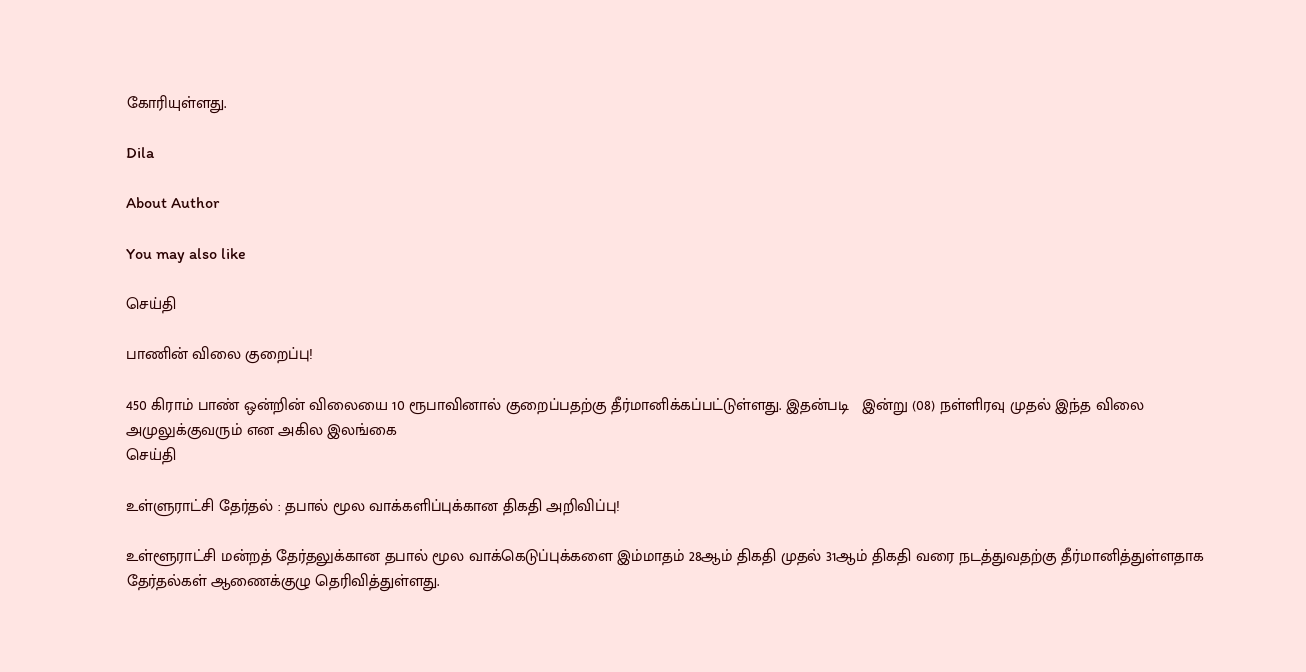கோரியுள்ளது.

Dila

About Author

You may also like

செய்தி

பாணின் விலை குறைப்பு!

450 கிராம் பாண் ஒன்றின் விலையை 10 ரூபாவினால் குறைப்பதற்கு தீர்மானிக்கப்பட்டுள்ளது. இதன்படி   இன்று (08) நள்ளிரவு முதல் இந்த விலை அமுலுக்குவரும் என அகில இலங்கை
செய்தி

உள்ளுராட்சி தேர்தல் : தபால் மூல வாக்களிப்புக்கான திகதி அறிவிப்பு!

உள்ளூராட்சி மன்றத் தேர்தலுக்கான தபால் மூல வாக்கெடுப்புக்களை இம்மாதம் 28ஆம் திகதி முதல் 31ஆம் திகதி வரை நடத்துவதற்கு தீர்மானித்துள்ளதாக தேர்தல்கள் ஆணைக்குழு தெரிவித்துள்ளது.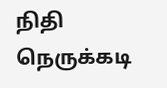நிதி நெருக்கடி